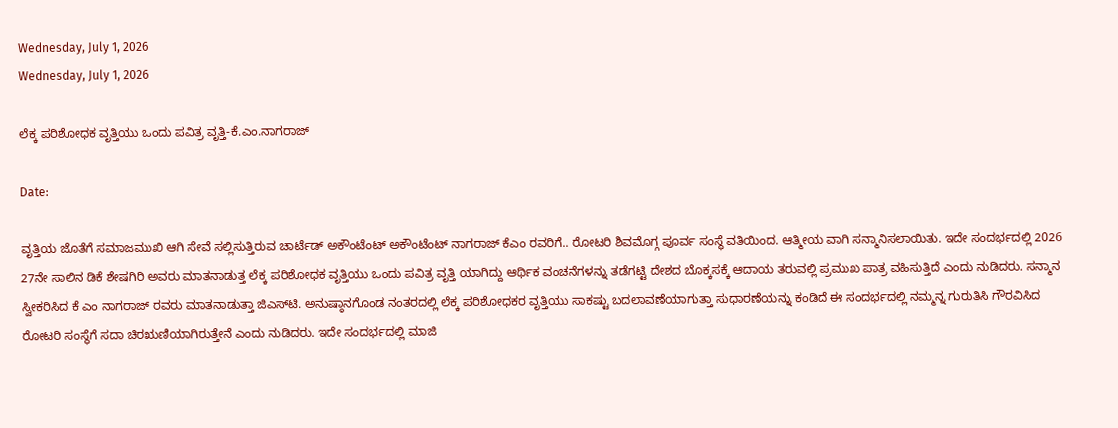Wednesday, July 1, 2026
Wednesday, July 1, 2026

ಲೆಕ್ಕ ಪರಿಶೋಧಕ ವೃತ್ತಿಯು ಒಂದು ಪವಿತ್ರ ವೃತ್ತಿ-ಕೆ.ಎಂ.ನಾಗರಾಜ್

Date:

ವೃತ್ತಿಯ ಜೊತೆಗೆ ಸಮಾಜಮುಖಿ ಆಗಿ ಸೇವೆ ಸಲ್ಲಿಸುತ್ತಿರುವ ಚಾರ್ಟೆಡ್ ಅಕೌಂಟೆಂಟ್ ಅಕೌಂಟೆಂಟ್ ನಾಗರಾಜ್ ಕೆಎಂ ರವರಿಗೆ.. ರೋಟರಿ ಶಿವಮೊಗ್ಗ ಪೂರ್ವ ಸಂಸ್ಥೆ ವತಿಯಿಂದ. ಆತ್ಮೀಯ ವಾಗಿ ಸನ್ಮಾನಿಸಲಾಯಿತು. ಇದೇ ಸಂದರ್ಭದಲ್ಲಿ 2026 27ನೇ ಸಾಲಿನ ಡಿಕೆ ಶೇಷಗಿರಿ ಅವರು ಮಾತನಾಡುತ್ತ ಲೆಕ್ಕ ಪರಿಶೋಧಕ ವೃತ್ತಿಯು ಒಂದು ಪವಿತ್ರ ವೃತ್ತಿ ಯಾಗಿದ್ದು ಆರ್ಥಿಕ ವಂಚನೆಗಳನ್ನು ತಡೆಗಟ್ಟಿ ದೇಶದ ಬೊಕ್ಕಸಕ್ಕೆ ಆದಾಯ ತರುವಲ್ಲಿ ಪ್ರಮುಖ ಪಾತ್ರ ವಹಿಸುತ್ತಿದೆ ಎಂದು ನುಡಿದರು. ಸನ್ಮಾನ ಸ್ವೀಕರಿಸಿದ ಕೆ ಎಂ ನಾಗರಾಜ್ ರವರು ಮಾತನಾಡುತ್ತಾ ಜಿಎಸ್‌ಟಿ. ಅನುಷ್ಠಾನಗೊಂಡ ನಂತರದಲ್ಲಿ ಲೆಕ್ಕ ಪರಿಶೋಧಕರ ವೃತ್ತಿಯು ಸಾಕಷ್ಟು ಬದಲಾವಣೆಯಾಗುತ್ತಾ ಸುಧಾರಣೆಯನ್ನು ಕಂಡಿದೆ ಈ ಸಂದರ್ಭದಲ್ಲಿ ನಮ್ಮನ್ನ ಗುರುತಿಸಿ ಗೌರವಿಸಿದ ರೋಟರಿ ಸಂಸ್ಥೆಗೆ ಸದಾ ಚಿರಋಣಿಯಾಗಿರುತ್ತೇನೆ ಎಂದು ನುಡಿದರು. ಇದೇ ಸಂದರ್ಭದಲ್ಲಿ ಮಾಜಿ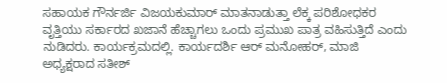ಸಹಾಯಕ ಗೌರ್ನರ್ಜಿ ವಿಜಯಕುಮಾರ್ ಮಾತನಾಡುತ್ತಾ ಲೆಕ್ಕ ಪರಿಶೋಧಕರ ವೃತ್ತಿಯು ಸರ್ಕಾರದ ಖಜಾನೆ ಹೆಚ್ಚಾಗಲು ಒಂದು ಪ್ರಮುಖ ಪಾತ್ರ ವಹಿಸುತ್ತಿದೆ ಎಂದು ನುಡಿದರು. ಕಾರ್ಯಕ್ರಮದಲ್ಲಿ. ಕಾರ್ಯದರ್ಶಿ ಆರ್ ಮನೋಹರ್, ಮಾಜಿ ಅಧ್ಯಕ್ಷರಾದ ಸತೀಶ್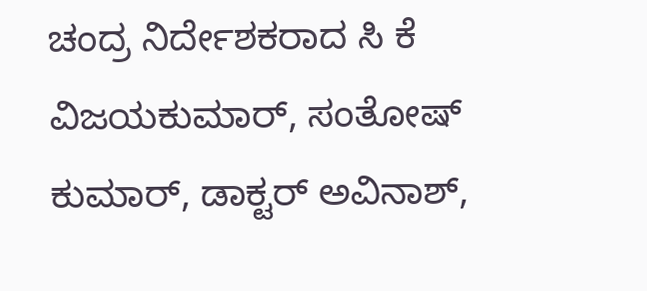ಚಂದ್ರ ನಿರ್ದೇಶಕರಾದ ಸಿ ಕೆ ವಿಜಯಕುಮಾರ್, ಸಂತೋಷ್ ಕುಮಾರ್, ಡಾಕ್ಟರ್ ಅವಿನಾಶ್,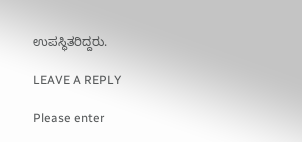ಉಪಸ್ಥಿತರಿದ್ದರು.

LEAVE A REPLY

Please enter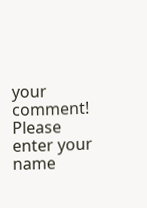your comment!
Please enter your name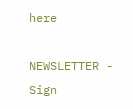here

NEWSLETTER - Sign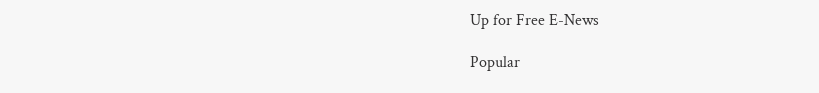Up for Free E-News

Popular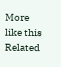More like this
Related